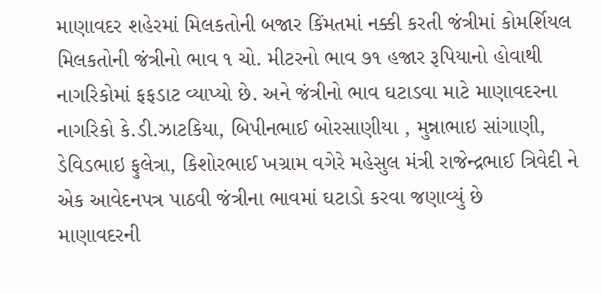માણાવદર શહેરમાં મિલકતોની બજાર કિંમતમાં નક્કી કરતી જંત્રીમાં કોમર્શિયલ મિલકતોની જંત્રીનો ભાવ ૧ ચો. મીટરનો ભાવ ૭૧ હજાર રૂપિયાનો હોવાથી નાગરિકોમાં ફફડાટ વ્યાપ્યો છે. અને જંત્રીનો ભાવ ઘટાડવા માટે માણાવદરના નાગરિકો કે.ડી.ઝાટકિયા, બિપીનભાઈ બોરસાણીયા , મુન્નાભાઇ સાંગાણી, ડેવિડભાઇ ફુલેત્રા, કિશોરભાઈ ખગ્રામ વગેરે મહેસુલ મંત્રી રાજેન્દ્રભાઈ ત્રિવેદી ને એક આવેદનપત્ર પાઠવી જંત્રીના ભાવમાં ઘટાડો કરવા જણાવ્યું છે
માણાવદરની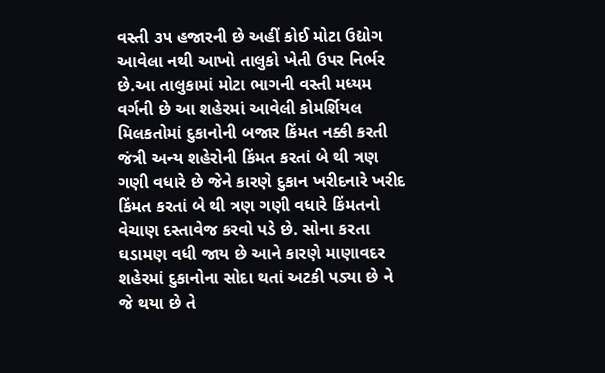વસ્તી ૩૫ હજારની છે અહીં કોઈ મોટા ઉદ્યોગ આવેલા નથી આખો તાલુકો ખેતી ઉપર નિર્ભર છે.આ તાલુકામાં મોટા ભાગની વસ્તી મધ્યમ વર્ગની છે આ શહેરમાં આવેલી કોમર્શિયલ મિલકતોમાં દુકાનોની બજાર કિંમત નક્કી કરતી જંત્રી અન્ય શહેરોની કિંમત કરતાં બે થી ત્રણ ગણી વધારે છે જેને કારણે દુકાન ખરીદનારે ખરીદ કિંમત કરતાં બે થી ત્રણ ગણી વધારે કિંમતનો વેચાણ દસ્તાવેજ કરવો પડે છે. સોના કરતા ઘડામણ વધી જાય છે આને કારણે માણાવદર શહેરમાં દુકાનોના સોદા થતાં અટકી પડ્યા છે ને જે થયા છે તે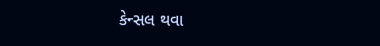કેન્સલ થવા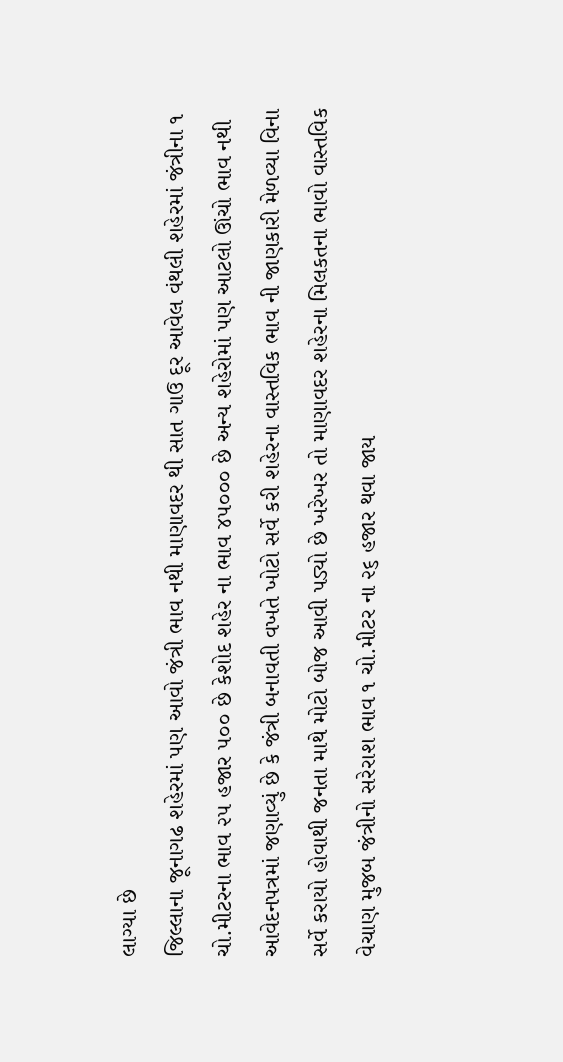લાગ્યા છે
જિલ્લાના જૂનાગઢ શહેરમાં પણ આવો જંત્રી ભાવ નથી માણાવદર થી સાત ગાઉ દૂર આવેલ વંથલી શહેરમાં જંત્રીના ૧ ચો.મીટરના ભાવ ૨૫ હજાર ૫૦૦ છે કેશોદ શહેર ના ભાવ ૪૫૦૦૦ છે અન્ય શહેરોમાં પણ આટલો ઊંચો ભાવ નથી
આવેદનપત્રમાં જણાવ્યું છે કે જંત્રી બનાવતી વખતે ખોટો સર્વે કરી શહેરના વાસ્તવિક ભાવ ની જાણકારી મેળવ્યા વિના સર્વે કરાયો હોવાથી જનતા માથે મોટો બોજ આવી પડ્યો છે ખરેખર તો માણાવદર શહેરના મિલકતના ભાવો વાસ્તવિક વેચાણ મુજબ જંત્રીનો સરેરાશ ભાવ ૧ ચો.મીટર ના ૨૬ હજાર થવા જાય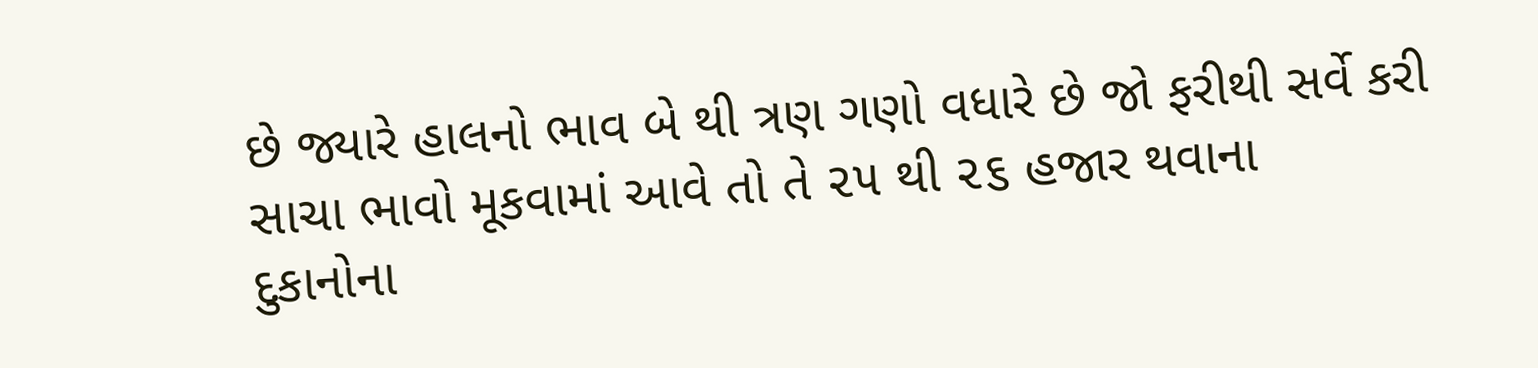છે જ્યારે હાલનો ભાવ બે થી ત્રણ ગણો વધારે છે જો ફરીથી સર્વે કરી સાચા ભાવો મૂકવામાં આવે તો તે ૨૫ થી ૨૬ હજાર થવાના
દુકાનોના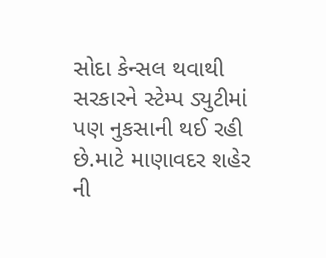સોદા કેન્સલ થવાથી સરકારને સ્ટેમ્પ ડ્યુટીમાં પણ નુકસાની થઈ રહી છે.માટે માણાવદર શહેર ની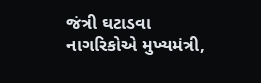જંત્રી ઘટાડવા નાગરિકોએ મુખ્યમંત્રી,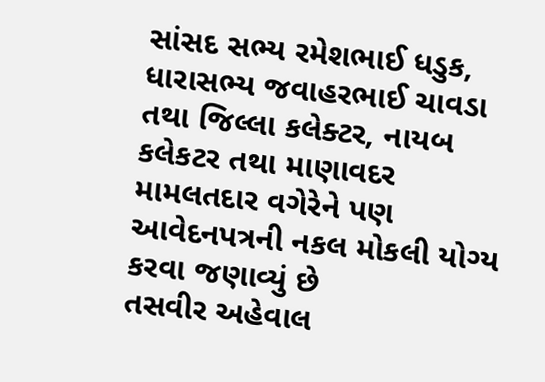સાંસદ સભ્ય રમેશભાઈ ધડુક, ધારાસભ્ય જવાહરભાઈ ચાવડા તથા જિલ્લા કલેક્ટર, નાયબ કલેકટર તથા માણાવદર મામલતદાર વગેરેને પણ આવેદનપત્રની નકલ મોકલી યોગ્ય કરવા જણાવ્યું છે
તસવીર અહેવાલ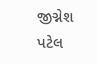જીગ્નેશ પટેલ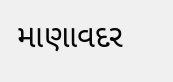માણાવદર